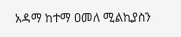አዳማ ከተማ ዐመለ ሚልኪያስን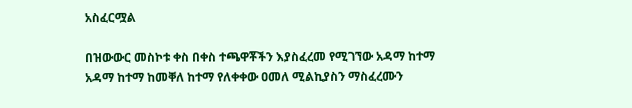አስፈርሟል

በዝውውር መስኮቱ ቀስ በቀስ ተጫዋቾችን እያስፈረመ የሚገኘው አዳማ ከተማ አዳማ ከተማ ከመቐለ ከተማ የለቀቀው ዐመለ ሚልኪያስን ማስፈረሙን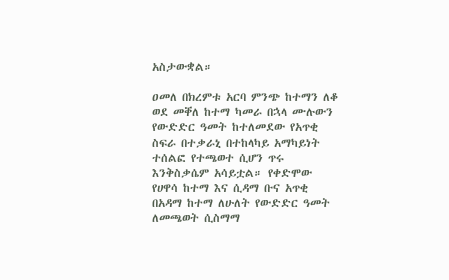አስታውቋል።

ዐመለ በክረምቱ አርባ ምንጭ ከተማን ለቆ ወደ መቐለ ከተማ ካመራ በኋላ ሙሉውን የውድድር ዓመት ከተለመደው የአጥቂ ስፍራ በተቃራኒ በተከላካይ አማካይነት ተሰልፎ የተጫወተ ሲሆን ጥሩ እንቅስቃሴም አሳይቷል። የቀድሞው የሀዋሳ ከተማ እና ሲዳማ ቡና አጥቂ በአዳማ ከተማ ለሁለት የውድድር ዓመት ለመጫወት ሲስማማ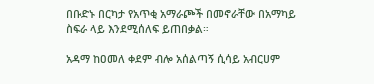በቡድኑ በርካታ የአጥቂ አማራጮች በመኖራቸው በአማካይ ስፍራ ላይ እንደሚሰለፍ ይጠበቃል።

አዳማ ከዐመለ ቀደም ብሎ አሰልጣኝ ሲሳይ አብርሀም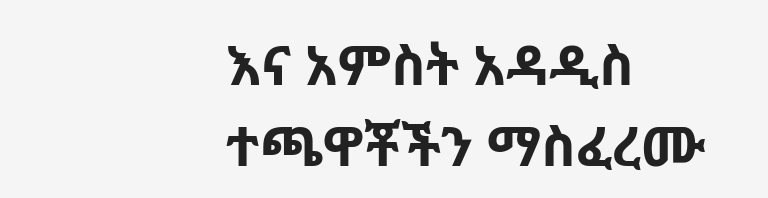እና አምስት አዳዲስ ተጫዋቾችን ማስፈረሙ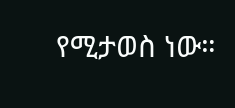የሚታወስ ነው።